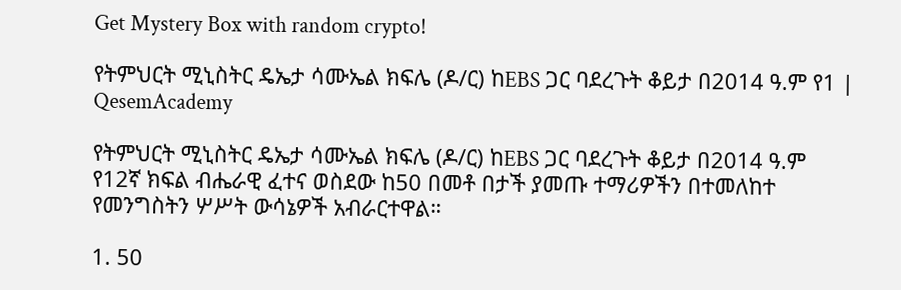Get Mystery Box with random crypto!

የትምህርት ሚኒስትር ዴኤታ ሳሙኤል ክፍሌ (ዶ/ር) ከEBS ጋር ባደረጉት ቆይታ በ2014 ዓ.ም የ1 | QesemAcademy

የትምህርት ሚኒስትር ዴኤታ ሳሙኤል ክፍሌ (ዶ/ር) ከEBS ጋር ባደረጉት ቆይታ በ2014 ዓ.ም የ12ኛ ክፍል ብሔራዊ ፈተና ወስደው ከ50 በመቶ በታች ያመጡ ተማሪዎችን በተመለከተ የመንግስትን ሦሥት ውሳኔዎች አብራርተዋል።

1. 50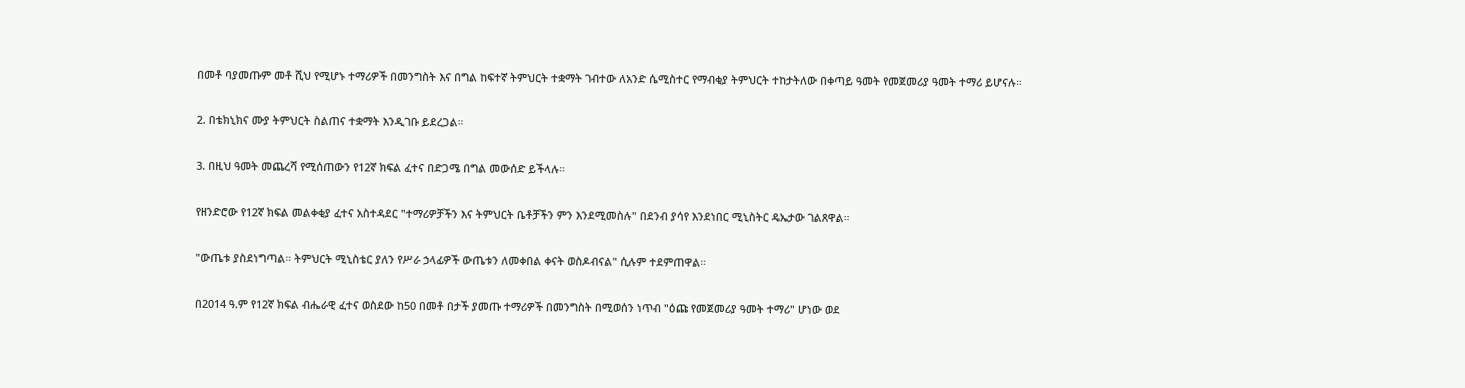በመቶ ባያመጡም መቶ ሺህ የሚሆኑ ተማሪዎች በመንግስት እና በግል ከፍተኛ ትምህርት ተቋማት ገብተው ለአንድ ሴሚስተር የማብቂያ ትምህርት ተከታትለው በቀጣይ ዓመት የመጀመሪያ ዓመት ተማሪ ይሆናሉ።

2. በቴክኒክና ሙያ ትምህርት ስልጠና ተቋማት እንዲገቡ ይደረጋል።

3. በዚህ ዓመት መጨረሻ የሚሰጠውን የ12ኛ ክፍል ፈተና በድጋሜ በግል መውሰድ ይችላሉ።

የዘንድሮው የ12ኛ ክፍል መልቀቂያ ፈተና አስተዳደር "ተማሪዎቻችን እና ትምህርት ቤቶቻችን ምን እንደሚመስሉ" በደንብ ያሳየ እንደነበር ሚኒስትር ዴኤታው ገልጸዋል።

"ውጤቱ ያስደነግጣል። ትምህርት ሚኒስቴር ያለን የሥራ ኃላፊዎች ውጤቱን ለመቀበል ቀናት ወስዶብናል" ሲሉም ተደምጠዋል።

በ2014 ዓ.ም የ12ኛ ክፍል ብሔራዊ ፈተና ወስደው ከ50 በመቶ በታች ያመጡ ተማሪዎች በመንግስት በሚወሰን ነጥብ "ዕጩ የመጀመሪያ ዓመት ተማሪ" ሆነው ወደ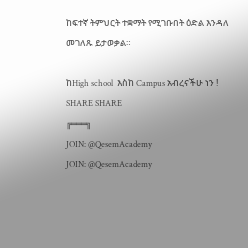ከፍተኛ ትምህርት ተቋማት የሚገቡበት ዕድል እንዳለ መገለጹ ይታወቃል።

ከHigh school  እስከ Campus አብረናችሁ ነን !
SHARE SHARE
╔═══╗
JOIN: @QesemAcademy
JOIN: @QesemAcademy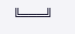╚═══╝